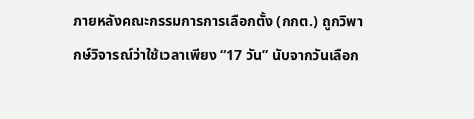ภายหลังคณะกรรมการการเลือกตั้ง (กกต.) ถูกวิพากษ์วิจารณ์ว่าใช้เวลาเพียง “17 วัน” นับจากวันเลือก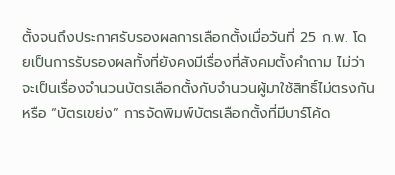ตั้งจนถึงประกาศรับรองผลการเลือกตั้งเมื่อวันที่ 25 ก.พ. โดยเป็นการรับรองผลทั้งที่ยังคงมีเรื่องที่สังคมตั้งคำถาม ไม่ว่าจะเป็นเรื่องจำนวนบัตรเลือกตั้งกับจำนวนผู้มาใช้สิทธิ์ไม่ตรงกัน หรือ “บัตรเขย่ง” การจัดพิมพ์บัตรเลือกตั้งที่มีบาร์โค้ด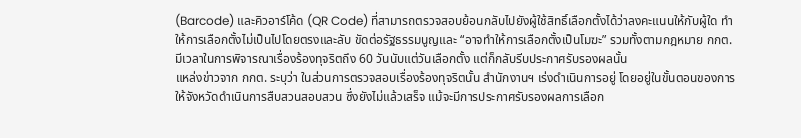(Barcode) และคิวอาร์โค้ด (QR Code) ที่สามารถตรวจสอบย้อนกลับไปยังผู้ใช้สิทธิ์เลือกตั้งได้ว่าลงคะแนนให้กับผู้ใด ทำให้การเลือกตั้งไม่เป็นไปโดยตรงและลับ ขัดต่อรัฐธรรมนูญและ “อาจทำให้การเลือกตั้งเป็นโมฆะ” รวมทั้งตามกฎหมาย กกต. มีเวลาในการพิจารณาเรื่องร้องทุจริตถึง 60 วันนับแต่วันเลือกตั้ง แต่ก็กลับรีบประกาศรับรองผลนั้น
แหล่งข่าวจาก กกต. ระบุว่า ในส่วนการตรวจสอบเรื่องร้องทุจริตนั้น สำนักงานฯ เร่งดำเนินการอยู่ โดยอยู่ในขั้นตอนของการให้จังหวัดดำเนินการสืบสวนสอบสวน ซึ่งยังไม่แล้วเสร็จ แม้จะมีการประกาศรับรองผลการเลือก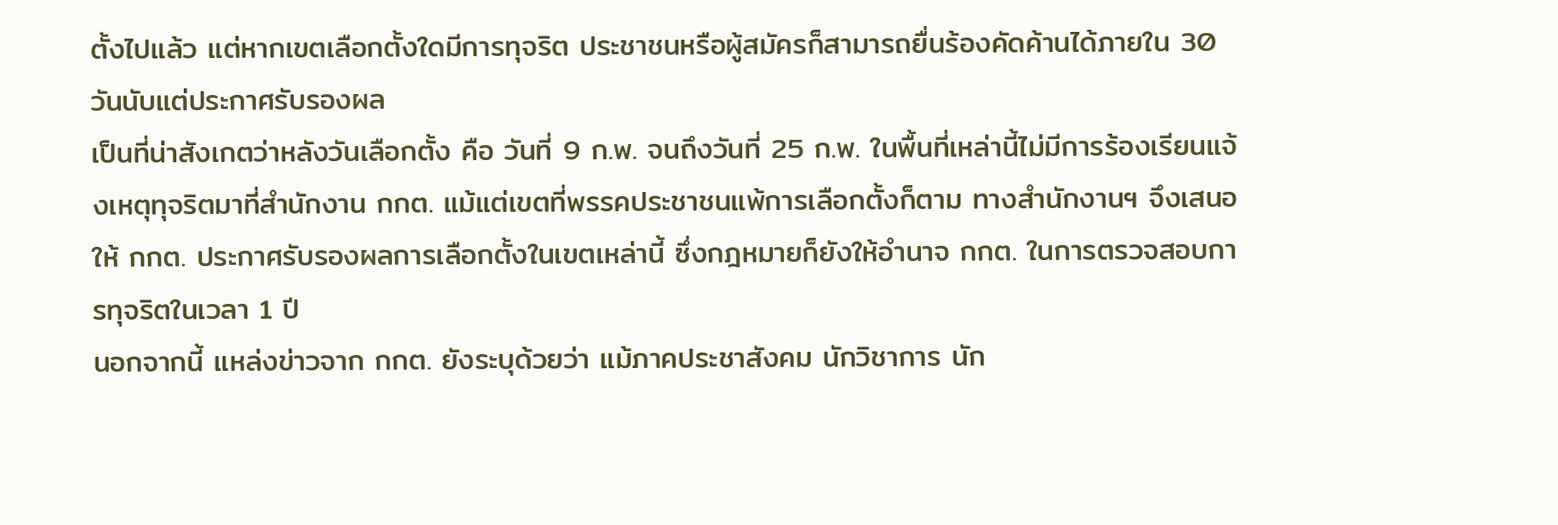ตั้งไปแล้ว แต่หากเขตเลือกตั้งใดมีการทุจริต ประชาชนหรือผู้สมัครก็สามารถยื่นร้องคัดค้านได้ภายใน 30 วันนับแต่ประกาศรับรองผล
เป็นที่น่าสังเกตว่าหลังวันเลือกตั้ง คือ วันที่ 9 ก.พ. จนถึงวันที่ 25 ก.พ. ในพื้นที่เหล่านี้ไม่มีการร้องเรียนแจ้งเหตุทุจริตมาที่สำนักงาน กกต. แม้แต่เขตที่พรรคประชาชนแพ้การเลือกตั้งก็ตาม ทางสำนักงานฯ จึงเสนอให้ กกต. ประกาศรับรองผลการเลือกตั้งในเขตเหล่านี้ ซึ่งกฎหมายก็ยังให้อำนาจ กกต. ในการตรวจสอบการทุจริตในเวลา 1 ปี
นอกจากนี้ แหล่งข่าวจาก กกต. ยังระบุด้วยว่า แม้ภาคประชาสังคม นักวิชาการ นัก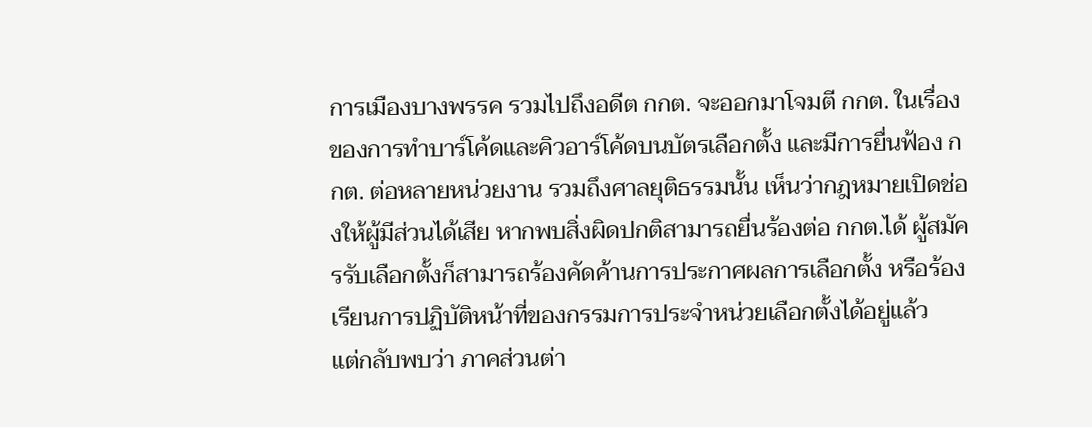การเมืองบางพรรค รวมไปถึงอดีต กกต. จะออกมาโจมตี กกต. ในเรื่องของการทำบาร์โค้ดและคิวอาร์โค้ดบนบัตรเลือกตั้ง และมีการยื่นฟ้อง กกต. ต่อหลายหน่วยงาน รวมถึงศาลยุติธรรมนั้น เห็นว่ากฎหมายเปิดช่องให้ผู้มีส่วนได้เสีย หากพบสิ่งผิดปกติสามารถยื่นร้องต่อ กกต.ได้ ผู้สมัครรับเลือกตั้งก็สามารถร้องคัดค้านการประกาศผลการเลือกตั้ง หรือร้องเรียนการปฏิบัติหน้าที่ของกรรมการประจำหน่วยเลือกตั้งได้อยู่แล้ว
แต่กลับพบว่า ภาคส่วนต่า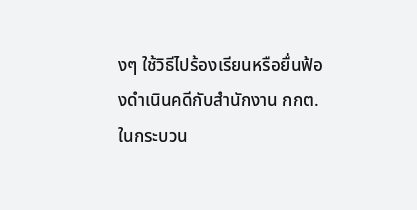งๆ ใช้วิธีไปร้องเรียนหรือยื่นฟ้องดำเนินคดีกับสำนักงาน กกต. ในกระบวน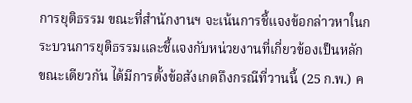การยุติธรรม ขณะที่สำนักงานฯ จะเน้นการชี้แจงข้อกล่าวหาในกระบวนการยุติธรรมและชี้แจงกับหน่วยงานที่เกี่ยวข้องเป็นหลัก
ขณะเดียวกัน ได้มีการตั้งข้อสังเกตถึงกรณีที่วานนี้ (25 ก.พ.) ค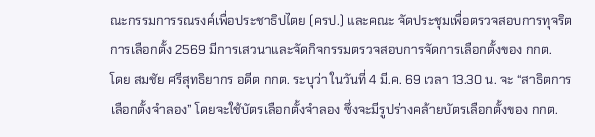ณะกรรมการรณรงค์เพื่อประชาธิปไตย (ครป.) และคณะ จัดประชุมเพื่อตรวจสอบการทุจริตการเลือกตั้ง 2569 มีการเสวนาและจัดกิจกรรมตรวจสอบการจัดการเลือกตั้งของ กกต.
โดย สมชัย ศรีสุทธิยากร อดีต กกต. ระบุว่า ในวันที่ 4 มี.ค. 69 เวลา 13.30 น. จะ “สาธิตการเลือกตั้งจำลอง” โดยจะใช้บัตรเลือกตั้งจำลอง ซึ่งจะมีรูปร่างคล้ายบัตรเลือกตั้งของ กกต.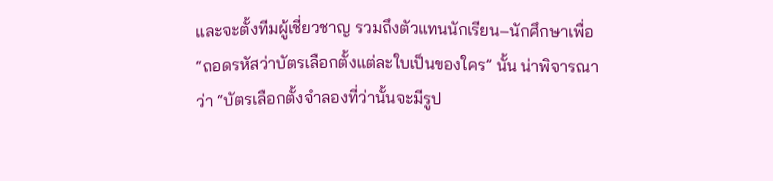และจะตั้งทีมผู้เชี่ยวชาญ รวมถึงตัวแทนนักเรียน–นักศึกษาเพื่อ “ถอดรหัสว่าบัตรเลือกตั้งแต่ละใบเป็นของใคร” นั้น น่าพิจารณาว่า “บัตรเลือกตั้งจำลองที่ว่านั้นจะมีรูป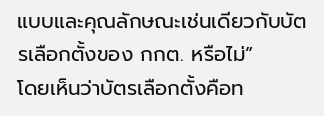แบบและคุณลักษณะเช่นเดียวกับบัตรเลือกตั้งของ กกต. หรือไม่”
โดยเห็นว่าบัตรเลือกตั้งคือท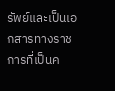รัพย์และเป็นเอกสารทางราชการที่เป็นค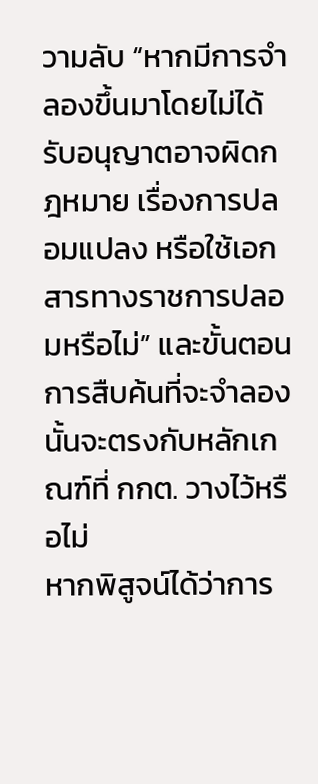วามลับ “หากมีการจำลองขึ้นมาโดยไม่ได้รับอนุญาตอาจผิดกฎหมาย เรื่องการปลอมแปลง หรือใช้เอกสารทางราชการปลอมหรือไม่” และขั้นตอนการสืบค้นที่จะจำลองนั้นจะตรงกับหลักเกณฑ์ที่ กกต. วางไว้หรือไม่
หากพิสูจน์ได้ว่าการ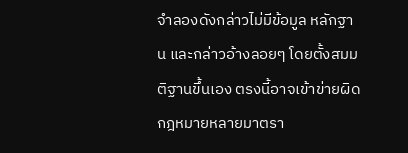จำลองดังกล่าวไม่มีข้อมูล หลักฐาน และกล่าวอ้างลอยๆ โดยตั้งสมมติฐานขึ้นเอง ตรงนี้อาจเข้าข่ายผิดกฎหมายหลายมาตรา